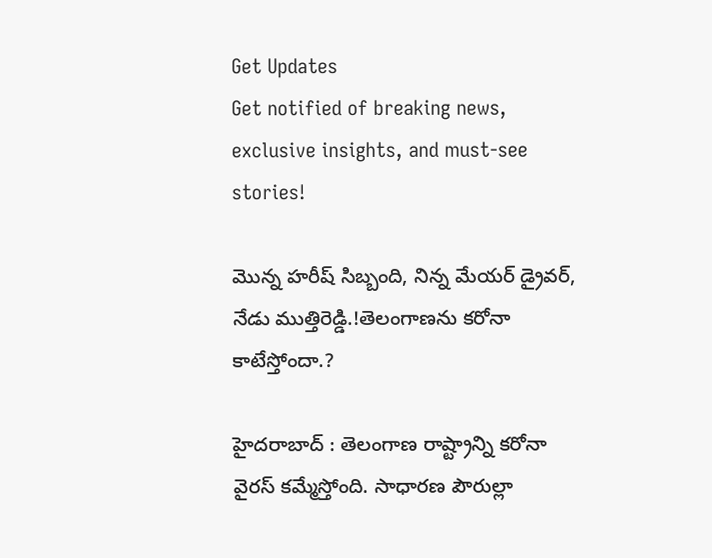Get Updates
Get notified of breaking news, exclusive insights, and must-see stories!

మొన్న హరీష్ సిబ్బంది, నిన్న మేయర్ డ్రైవర్, నేడు ముత్తిరెడ్డి.!తెలంగాణను కరోనా కాటేస్తోందా.?

హైదరాబాద్ : తెలంగాణ రాష్ట్రాన్ని కరోనా వైరస్ కమ్మేస్తోంది. సాధారణ పౌరుల్లా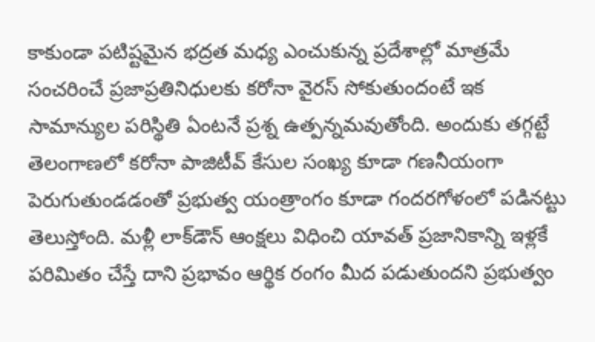కాకుండా పటిష్టమైన భద్రత మధ్య ఎంచుకున్న ప్రదేశాల్లో మాత్రమే సంచరించే ప్రజాప్రతినిధులకు కరోనా వైరస్ సోకుతుందంటే ఇక సామాన్యుల పరిస్థితి ఏంటనే ప్రశ్న ఉత్పన్నమవుతోంది. అందుకు తగ్గట్టే తెలంగాణలో కరోనా పాజిటీవ్ కేసుల సంఖ్య కూడా గణనీయంగా పెరుగుతుండడంతో ప్రభుత్వ యంత్రాంగం కూడా గందరగోళంలో పడినట్టు తెలుస్తోంది. మళ్లీ లాక్‌డౌన్ ఆంక్షలు విధించి యావత్ ప్రజానికాన్ని ఇళ్లకే పరిమితం చేస్తే దాని ప్రభావం ఆర్థిక రంగం మీద పడుతుందని ప్రభుత్వం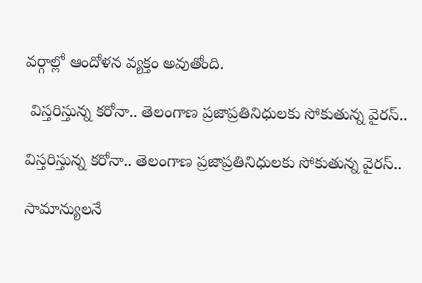వర్గాల్లో ఆందోళన వ్యక్తం అవుతోంది.

 విస్తరిస్తున్న కరోనా.. తెలంగాణ ప్రజాప్రతినిధులకు సోకుతున్న వైరస్..

విస్తరిస్తున్న కరోనా.. తెలంగాణ ప్రజాప్రతినిధులకు సోకుతున్న వైరస్..

సామాన్యులనే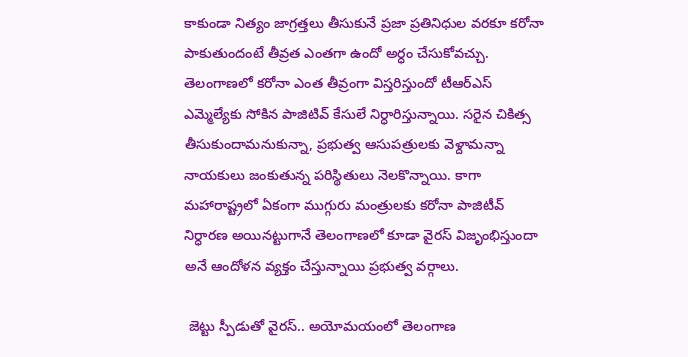కాకుండా నిత్యం జాగ్రత్తలు తీసుకునే ప్రజా ప్రతినిధుల వరకూ కరోనా పాకుతుందంటే తీవ్రత ఎంతగా ఉందో అర్ధం చేసుకోవచ్చు. తెలంగాణలో కరోనా ఎంత తీవ్రంగా విస్తరిస్తుందో టీఆర్ఎస్ ఎమ్మెల్యేకు సోకిన పాజిటివ్ కేసులే నిర్ధారిస్తున్నాయి. సరైన చికిత్స తీసుకుందామనుకున్నా, ప్రభుత్వ ఆసుపత్రులకు వెళ్దామన్నా నాయకులు జంకుతున్న పరిస్థితులు నెలకొన్నాయి. కాగా మహారాష్ట్రలో ఏకంగా ముగ్గురు మంత్రులకు కరోనా పాజిటీవ్ నిర్ధారణ అయినట్టుగానే తెలంగాణలో కూడా వైరస్ విజృంభిస్తుందా అనే ఆందోళన వ్యక్తం చేస్తున్నాయి ప్రభుత్వ వర్గాలు.

 జెట్టు స్పీడుతో వైరస్.. అయోమయంలో తెలంగాణ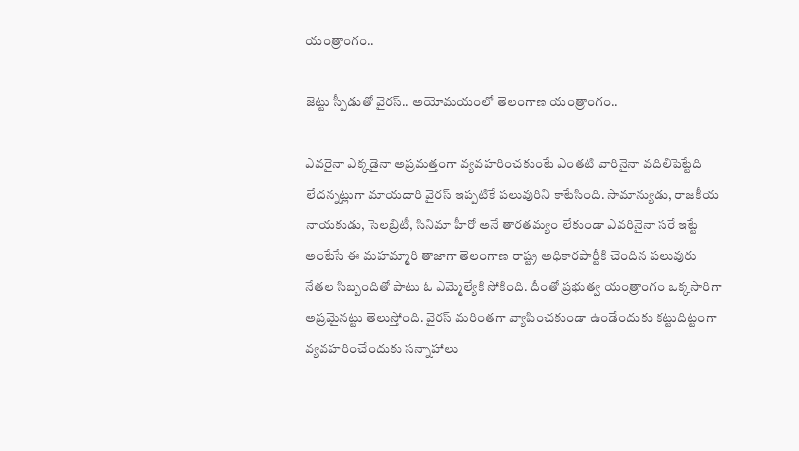యంత్రాంగం..

జెట్టు స్పీడుతో వైరస్.. అయోమయంలో తెలంగాణ యంత్రాంగం..

ఎవరైనా ఎక్కడైనా అప్రమత్తంగా వ్యవహరించకుంటే ఎంతటి వారినైనా వదిలిపెట్టేది లేదన్నట్లుగా మాయదారి వైరస్ ఇప్పటికే పలువురిని కాటేసింది. సామాన్యుడు, రాజకీయ నాయకుడు, సెలబ్రిటీ, సినిమా హీరో అనే తారతమ్యం లేకుండా ఎవరినైనా సరే ఇట్టే అంటేసే ఈ మహమ్మారి తాజాగా తెలంగాణ రాష్ట్ర అధికారపార్టీకి చెందిన పలువురు నేతల సిబ్బందితో పాటు ఓ ఎమ్మెల్యేకి సోకింది. దీంతో ప్రభుత్వ యంత్రాంగం ఒక్కసారిగా అప్రమైనట్టు తెలుస్తోంది. వైరస్ మరింతగా వ్యాపించకుండా ఉండేందుకు కట్టుదిట్టంగా వ్యవహరించేందుకు సన్నాహాలు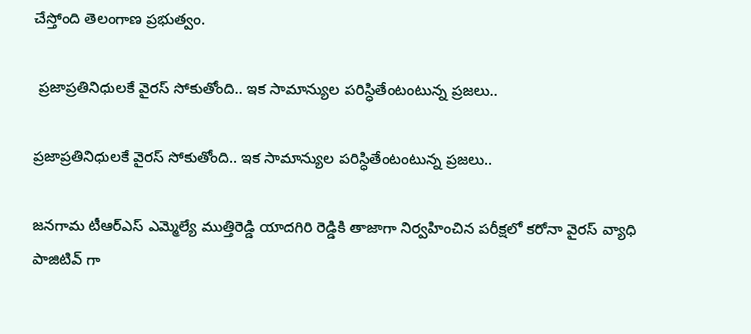చేస్తోంది తెలంగాణ ప్రభుత్వం.

 ప్రజాప్రతినిధులకే వైరస్ సోకుతోంది.. ఇక సామాన్యుల పరిస్ధితేంటంటున్న ప్రజలు..

ప్రజాప్రతినిధులకే వైరస్ సోకుతోంది.. ఇక సామాన్యుల పరిస్ధితేంటంటున్న ప్రజలు..

జనగామ టీఆర్ఎస్ ఎమ్మెల్యే ముత్తిరెడ్డి యాదగిరి రెడ్డికి తాజాగా నిర్వహించిన పరీక్షలో కరోనా వైరస్ వ్యాధి పాజిటివ్ గా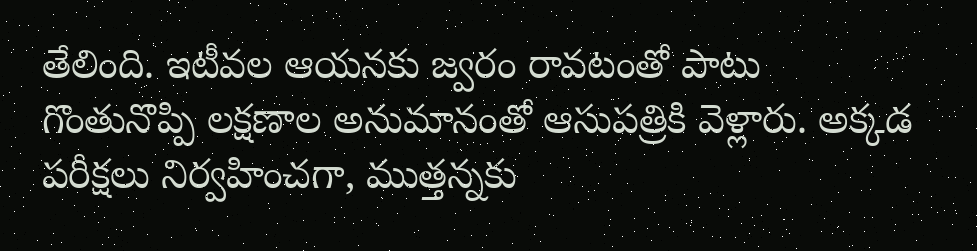తేలింది. ఇటీవల ఆయనకు జ్వరం రావటంతో పాటు గొంతునొప్పి లక్షణాల అనుమానంతో ఆసుపత్రికి వెళ్లారు. అక్కడ పరీక్షలు నిర్వహించగా, ముత్తన్నకు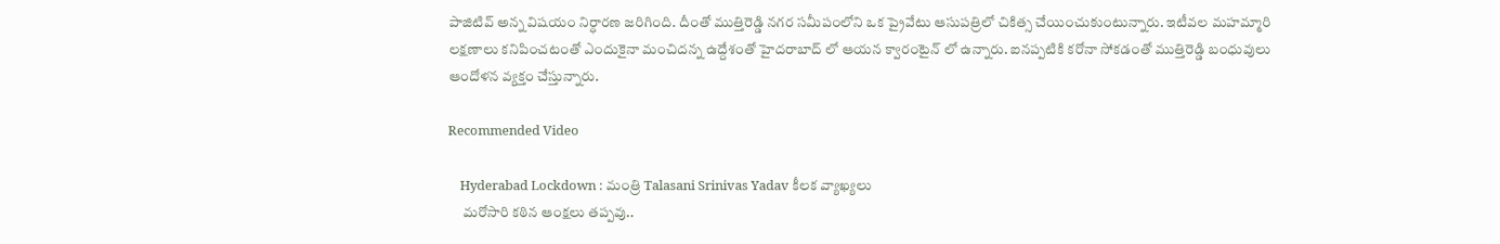పాజిటివ్ అన్న విషయం నిర్ధారణ జరిగింది. దీంతో ముత్తిరెడ్డి నగర సమీపంలోని ఒక ప్రైవేటు ఆసుపత్రిలో చికిత్స చేయించుకుంటున్నారు. ఇటీవల మహమ్మారి లక్షణాలు కనిపించటంతో ఎందుకైనా మంచిదన్న ఉద్దేశంతో హైదరాబాద్ లో ఆయన క్వారంటైన్ లో ఉన్నారు. ఐనప్పటికి కరోనా సోకడంతో ముత్తిరెడ్డి బంధువులు ఆందోళన వ్యక్తం చేస్తున్నారు.

Recommended Video

    Hyderabad Lockdown : మంత్రి Talasani Srinivas Yadav కీలక వ్యాఖ్యలు
     మరోసారి కఠిన ఆంక్షలు తప్పవు..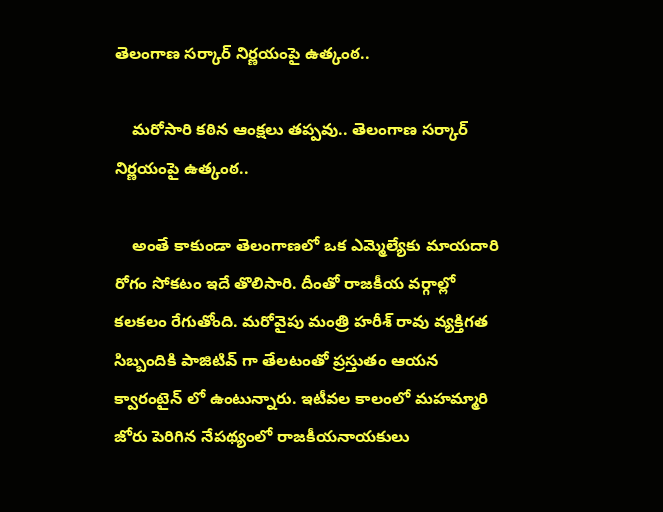తెలంగాణ సర్కార్ నిర్ణయంపై ఉత్కంఠ..

    మరోసారి కఠిన ఆంక్షలు తప్పవు.. తెలంగాణ సర్కార్ నిర్ణయంపై ఉత్కంఠ..

    అంతే కాకుండా తెలంగాణలో ఒక ఎమ్మెల్యేకు మాయదారి రోగం సోకటం ఇదే తొలిసారి. దీంతో రాజకీయ వర్గాల్లో కలకలం రేగుతోంది. మరోవైపు మంత్రి హరీశ్ రావు వ్యక్తిగత సిబ్బందికి పాజిటివ్ గా తేలటంతో ప్రస్తుతం ఆయన క్వారంటైన్ లో ఉంటున్నారు. ఇటీవల కాలంలో మహమ్మారి జోరు పెరిగిన నేపథ్యంలో రాజకీయనాయకులు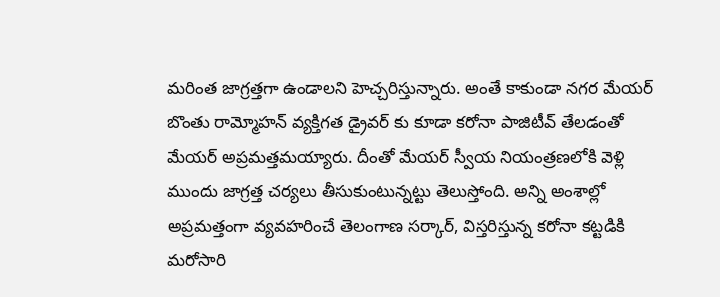మరింత జాగ్రత్తగా ఉండాలని హెచ్చరిస్తున్నారు. అంతే కాకుండా నగర మేయర్ బొంతు రామ్మోహన్ వ్యక్తిగత డ్రైవర్ కు కూడా కరోనా పాజిటీవ్ తేలడంతో మేయర్ అప్రమత్తమయ్యారు. దీంతో మేయర్ స్వీయ నియంత్రణలోకి వెళ్లి ముందు జాగ్రత్త చర్యలు తీసుకుంటున్నట్టు తెలుస్తోంది. అన్ని అంశాల్లో అప్రమత్తంగా వ్యవహరించే తెలంగాణ సర్కార్, విస్తరిస్తున్న కరోనా కట్టడికి మరోసారి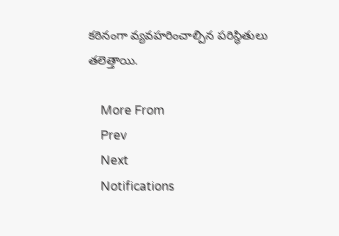కఠినంగా వ్యవహరించాల్పిన పరిస్థితులు తలెత్తాయి.

    More From
    Prev
    Next
    Notifications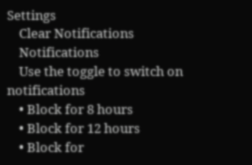Settings
    Clear Notifications
    Notifications
    Use the toggle to switch on notifications
    • Block for 8 hours
    • Block for 12 hours
    • Block for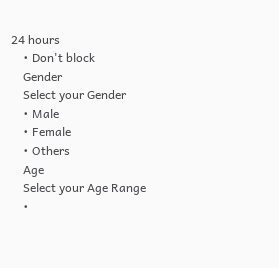24 hours
    • Don't block
    Gender
    Select your Gender
    • Male
    • Female
    • Others
    Age
    Select your Age Range
    •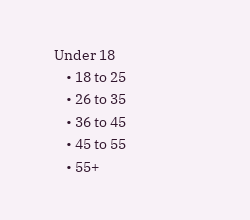Under 18
    • 18 to 25
    • 26 to 35
    • 36 to 45
    • 45 to 55
    • 55+